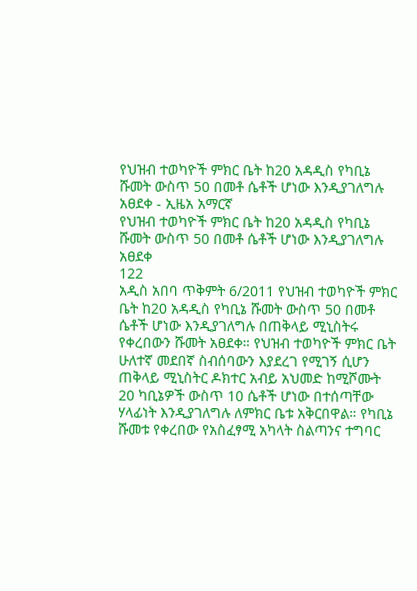የህዝብ ተወካዮች ምክር ቤት ከ20 አዳዲስ የካቢኔ ሹመት ውስጥ 50 በመቶ ሴቶች ሆነው እንዲያገለግሉ አፀደቀ - ኢዜአ አማርኛ
የህዝብ ተወካዮች ምክር ቤት ከ20 አዳዲስ የካቢኔ ሹመት ውስጥ 50 በመቶ ሴቶች ሆነው እንዲያገለግሉ አፀደቀ
122
አዲስ አበባ ጥቅምት 6/2011 የህዝብ ተወካዮች ምክር ቤት ከ20 አዳዲስ የካቢኔ ሹመት ውስጥ 50 በመቶ ሴቶች ሆነው እንዲያገለግሉ በጠቅላይ ሚኒስትሩ የቀረበውን ሹመት አፀደቀ። የህዝብ ተወካዮች ምክር ቤት ሁለተኛ መደበኛ ስብሰባውን እያደረገ የሚገኝ ሲሆን ጠቅላይ ሚኒስትር ዶክተር አብይ አህመድ ከሚሾሙት 20 ካቢኔዎች ውስጥ 10 ሴቶች ሆነው በተሰጣቸው ሃላፊነት እንዲያገለግሉ ለምክር ቤቱ አቅርበዋል። የካቢኔ ሹመቱ የቀረበው የአስፈፃሚ አካላት ስልጣንና ተግባር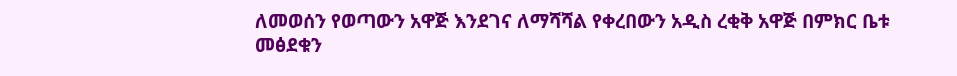ለመወሰን የወጣውን አዋጅ እንደገና ለማሻሻል የቀረበውን አዲስ ረቂቅ አዋጅ በምክር ቤቱ መፅደቁን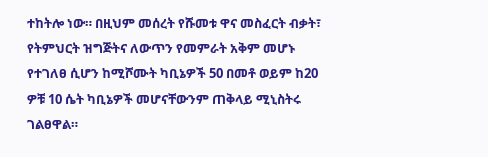ተከትሎ ነው። በዚህም መሰረት የሹመቱ ዋና መስፈርት ብቃት፣ የትምህርት ዝግጅትና ለውጥን የመምራት አቅም መሆኑ የተገለፀ ሲሆን ከሚሾሙት ካቢኔዎች 50 በመቶ ወይም ከ20 ዎቹ 10 ሴት ካቢኔዎች መሆናቸውንም ጠቅላይ ሚኒስትሩ ገልፀዋል።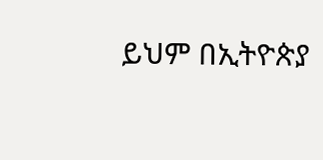ይህም በኢትዮጵያ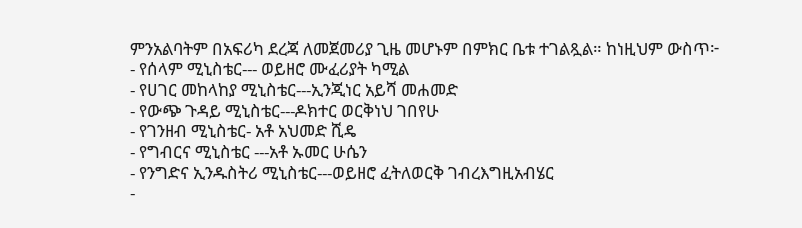ምንአልባትም በአፍሪካ ደረጃ ለመጀመሪያ ጊዜ መሆኑም በምክር ቤቱ ተገልጿል። ከነዚህም ውስጥ፦
- የሰላም ሚኒስቴር--- ወይዘሮ ሙፈሪያት ካሚል
- የሀገር መከላከያ ሚኒስቴር---ኢንጂነር አይሻ መሐመድ
- የውጭ ጉዳይ ሚኒስቴር---ዶክተር ወርቅነህ ገበየሁ
- የገንዘብ ሚኒስቴር- አቶ አህመድ ሺዴ
- የግብርና ሚኒስቴር ---አቶ ኡመር ሁሴን
- የንግድና ኢንዱስትሪ ሚኒስቴር---ወይዘሮ ፈትለወርቅ ገብረእግዚአብሄር
-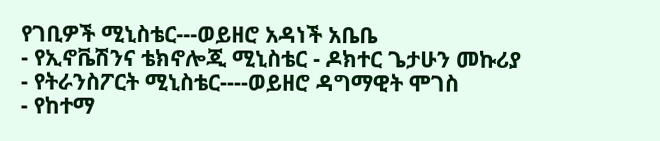የገቢዎች ሚኒስቴር---ወይዘሮ አዳነች አቤቤ
- የኢኖቬሽንና ቴክኖሎጂ ሚኒስቴር - ዶክተር ጌታሁን መኩሪያ
- የትራንስፖርት ሚኒስቴር----ወይዘሮ ዳግማዊት ሞገስ
- የከተማ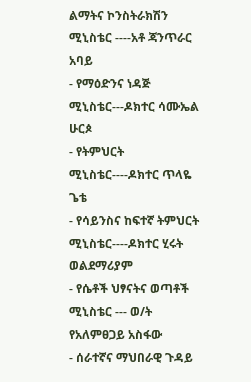ልማትና ኮንስትራክሽን ሚኒስቴር ----አቶ ጃንጥራር አባይ
- የማዕድንና ነዳጅ ሚኒስቴር---ዶክተር ሳሙኤል ሁርጶ
- የትምህርት ሚኒስቴር----ዶክተር ጥላዬ ጌቴ
- የሳይንስና ከፍተኛ ትምህርት ሚኒስቴር----ዶክተር ሂሩት ወልደማሪያም
- የሴቶች ህፃናትና ወጣቶች ሚኒስቴር --- ወ/ት የአለምፀጋይ አስፋው
- ሰራተኛና ማህበራዊ ጉዳይ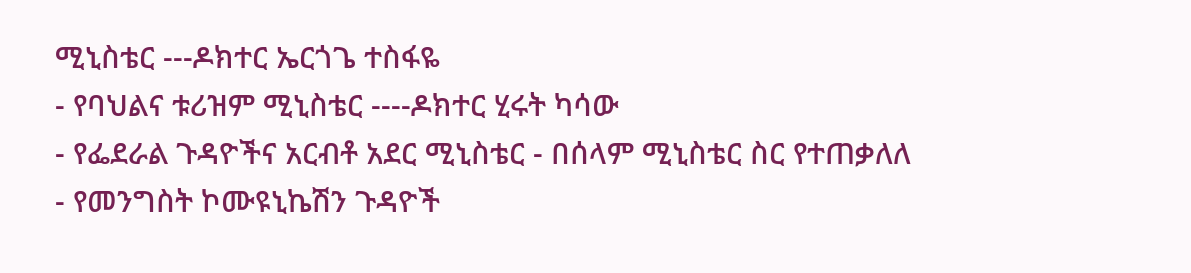ሚኒስቴር ---ዶክተር ኤርጎጌ ተስፋዬ
- የባህልና ቱሪዝም ሚኒስቴር ----ዶክተር ሂሩት ካሳው
- የፌደራል ጉዳዮችና አርብቶ አደር ሚኒስቴር - በሰላም ሚኒስቴር ስር የተጠቃለለ
- የመንግስት ኮሙዩኒኬሽን ጉዳዮች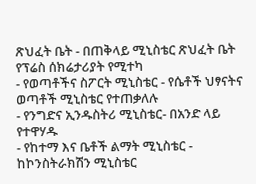ጽህፈት ቤት - በጠቅላይ ሚኒስቴር ጽህፈት ቤት የፕሬስ ሰክሬታሪያት የሚተካ
- የወጣቶችና ስፖርት ሚኒስቴር - የሴቶች ህፃናትና ወጣቶች ሚኒስቴር የተጠቃለሉ
- የንግድና ኢንዱስትሪ ሚኒስቴር- በአንድ ላይ የተዋሃዱ
- የከተማ እና ቤቶች ልማት ሚኒስቴር - ከኮንስትራክሽን ሚኒስቴር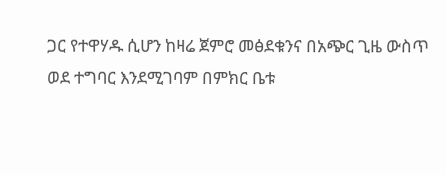ጋር የተዋሃዱ ሲሆን ከዛሬ ጀምሮ መፅደቁንና በአጭር ጊዜ ውስጥ ወደ ተግባር እንደሚገባም በምክር ቤቱ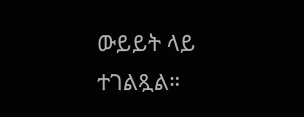ውይይት ላይ ተገልጿል።